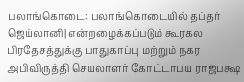பலாங்கொடை: பலாங்கொடையில் தப்தர் ஜெய்லானி| என்றழைக்கப்படும் கூரகல பிரதேசத்துக்கு பாதுகாப்பு மற்றும் நகர அபிவிருத்தி செயலாளர் கோட்டாபய ராஜபக்ஷ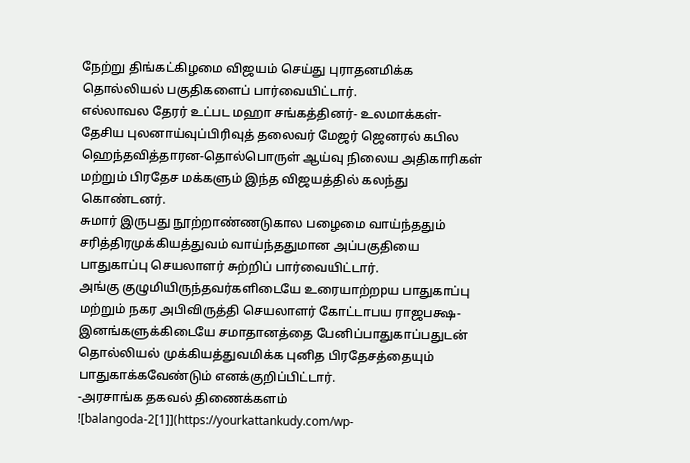நேற்று திங்கட்கிழமை விஜயம் செய்து புராதனமிக்க தொல்லியல் பகுதிகளைப் பார்வையிட்டார்.
எல்லாவல தேரர் உட்பட மஹா சங்கத்தினர்- உலமாக்கள்- தேசிய புலனாய்வுப்பிரிவுத் தலைவர் மேஜர் ஜெனரல் கபில ஹெந்தவித்தாரன-தொல்பொருள் ஆய்வு நிலைய அதிகாரிகள் மற்றும் பிரதேச மக்களும் இந்த விஜயத்தில் கலந்து கொண்டனர்.
சுமார் இருபது நூற்றாண்ணடுகால பழைமை வாய்ந்ததும் சரித்திரமுக்கியத்துவம் வாய்ந்ததுமான அப்பகுதியை பாதுகாப்பு செயலாளர் சுற்றிப் பார்வையிட்டார்.
அங்கு குழுமியிருந்தவர்களிடையே உரையாற்றpய பாதுகாப்பு மற்றும் நகர அபிவிருத்தி செயலாளர் கோட்டாபய ராஜபக்ஷ- இனங்களுக்கிடையே சமாதானத்தை பேனிப்பாதுகாப்பதுடன் தொல்லியல் முக்கியத்துவமிக்க புனித பிரதேசத்தையும் பாதுகாக்கவேண்டும் எனக்குறிப்பிட்டார்.
-அரசாங்க தகவல் திணைக்களம்
![balangoda-2[1]](https://yourkattankudy.com/wp-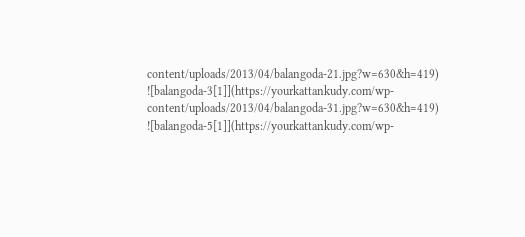content/uploads/2013/04/balangoda-21.jpg?w=630&h=419)
![balangoda-3[1]](https://yourkattankudy.com/wp-content/uploads/2013/04/balangoda-31.jpg?w=630&h=419)
![balangoda-5[1]](https://yourkattankudy.com/wp-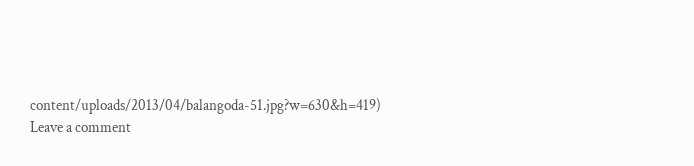content/uploads/2013/04/balangoda-51.jpg?w=630&h=419)
Leave a comment